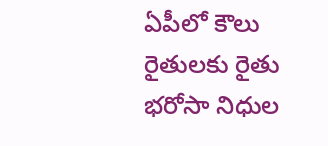ఏపీలో కౌలు రైతులకు రైతు భరోసా నిధుల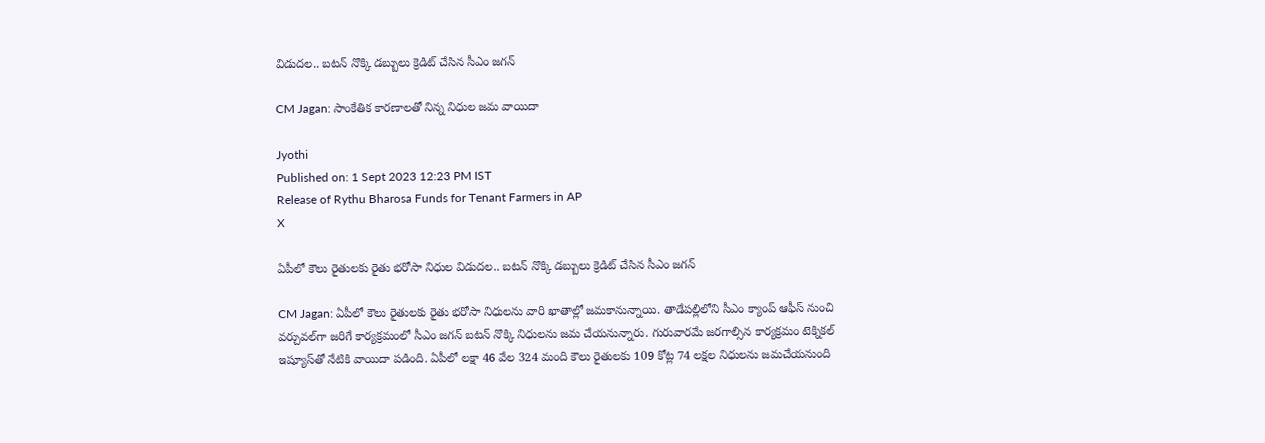విడుదల.. బటన్ నొక్కి డబ్బులు క్రెడిట్ చేసిన సీఎం జగన్

CM Jagan: సాంకేతిక కారణాలతో నిన్న నిధుల జమ వాయిదా

Jyothi
Published on: 1 Sept 2023 12:23 PM IST
Release of Rythu Bharosa Funds for Tenant Farmers in AP
X

ఏపీలో కౌలు రైతులకు రైతు భరోసా నిధుల విడుదల.. బటన్ నొక్కి డబ్బులు క్రెడిట్ చేసిన సీఎం జగన్

CM Jagan: ఏపీలో కౌలు రైతులకు రైతు భరోసా నిధులను వారి ఖాతాల్లో జమకానున్నాయి. తాడేపల్లిలోని సీఎం క్యాంప్ ఆఫీస్ నుంచి వర్చువల్‌గా జరిగే కార్యక్రమంలో సీఎం జగన్ బటన్ నొక్కి నిధులను జమ చేయనున్నారు. గురువారమే జరగాల్సిన కార్యక్రమం టెక్నికల్ ఇష్యూస్‌తో నేటికి వాయిదా పడింది. ఏపీలో లక్షా 46 వేల 324 మంది కౌలు రైతులకు 109 కోట్ల 74 లక్షల నిధులను జమచేయనుంది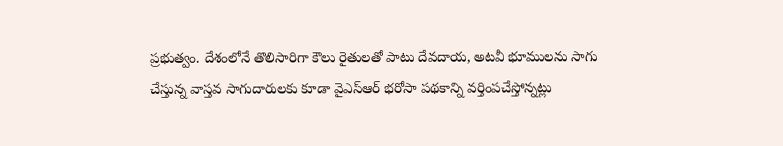ప్రభుత్వం. దేశంలోనే తొలిసారిగా కౌలు రైతులతో పాటు దేవదాయ, అటవీ భూములను సాగు చేస్తున్న వాస్తవ సాగుదారులకు కూడా వైఎస్‌ఆర్ భరోసా పథకాన్ని వర్తింపచేస్తోన్నట్లు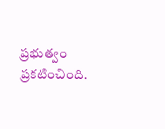ప్రభుత్వం ప్రకటించింది.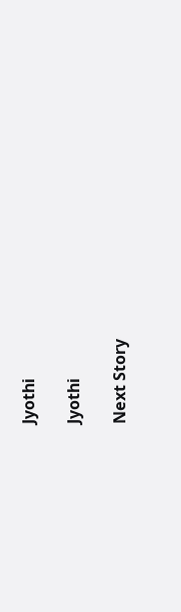Jyothi

Jyothi

Next Story